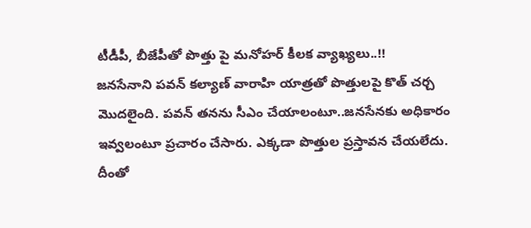టీడీపీ, బీజేపీతో పొత్తు పై మనోహర్ కీలక వ్యాఖ్యలు..!!
జనసేనాని పవన్ కల్యాణ్ వారాహి యాత్రతో పొత్తులపై కొత్ చర్చ మొదలైంది. పవన్ తనను సీఎం చేయాలంటూ..జనసేనకు అధికారం ఇవ్వలంటూ ప్రచారం చేసారు. ఎక్కడా పొత్తుల ప్రస్తావన చేయలేదు. దీంతో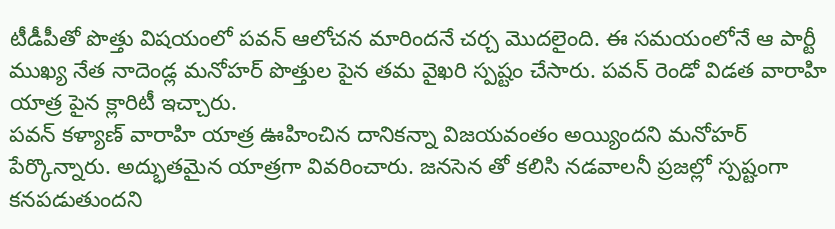టీడీపీతో పొత్తు విషయంలో పవన్ ఆలోచన మారిందనే చర్చ మొదలైంది. ఈ సమయంలోనే ఆ పార్టీ ముఖ్య నేత నాదెండ్ల మనోహర్ పొత్తుల పైన తమ వైఖరి స్పష్టం చేసారు. పవన్ రెండో విడత వారాహి యాత్ర పైన క్లారిటీ ఇచ్చారు.
పవన్ కళ్యాణ్ వారాహి యాత్ర ఊహించిన దానికన్నా విజయవంతం అయ్యిందని మనోహర్ పేర్కొన్నారు. అద్భుతమైన యాత్రగా వివరించారు. జనసెన తో కలిసి నడవాలనీ ప్రజల్లో స్పష్టంగా కనపడుతుందని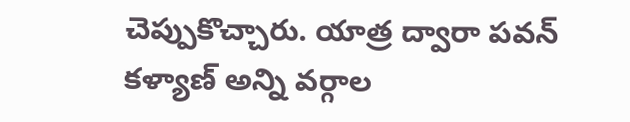చెప్పుకొచ్చారు. యాత్ర ద్వారా పవన్ కళ్యాణ్ అన్ని వర్గాల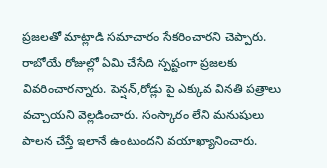ప్రజలతో మాట్లాడి సమాచారం సేకరించారని చెప్పారు. రాబోయే రోజుల్లో ఏమి చేసేది స్పష్టంగా ప్రజలకు వివరించారన్నారు. పెన్షన్,రోడ్లు పై ఎక్కువ వినతి పత్రాలు వచ్చాయని వెల్లడించారు. సంస్కారం లేని మనుషులు పాలన చేస్తే ఇలానే ఉంటుందని వయాఖ్యానించారు.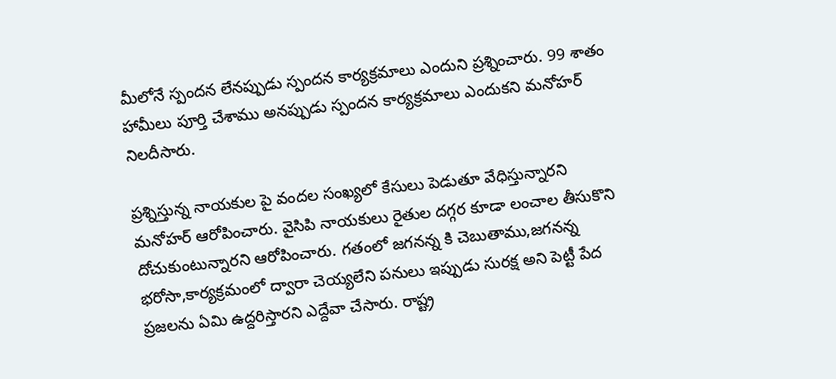మీలోనే స్పందన లేనప్పుడు స్పందన కార్యక్రమాలు ఎందుని ప్రశ్నించారు. 99 శాతం హామీలు పూర్తి చేశాము అనప్పుడు స్పందన కార్యక్రమాలు ఎందుకని మనోహర్ నిలదీసారు.

ప్రశ్నిస్తున్న నాయకుల పై వందల సంఖ్యలో కేసులు పెడుతూ వేధిస్తున్నారని మనోహర్ ఆరోపించారు. వైసిపి నాయకులు రైతుల దగ్గర కూడా లంచాల తీసుకొని దోచుకుంటున్నారని ఆరోపించారు. గతంలో జగనన్న కి చెబుతాము,జగనన్న భరోసా,కార్యక్రమంలో ద్వారా చెయ్యలేని పనులు ఇప్పుడు సురక్ష అని పెట్టీ పేద ప్రజలను ఏమి ఉద్దరిస్తారని ఎద్దేవా చేసారు. రాష్ట్ర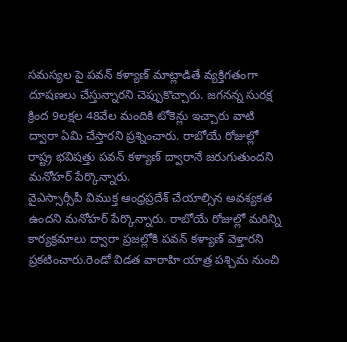సమస్యల పై పవన్ కళ్యాణ్ మాట్లాడితే వ్యక్తిగతంగా దూషణలు చేస్తున్నారని చెప్పుకొచ్చారు. జగనన్న సురక్ష క్రింద 9లక్షల 48వేల మందికి టోకెన్లు ఇచ్చారు వాటి ద్వారా ఏమి చేస్తారని ప్రశ్నించారు. రాబోయే రోజుల్లో రాష్ట్ర భవిషత్తు పవన్ కళ్యాణ్ ద్వారానే జరుగుతుందని మనోహర్ పేర్కొన్నారు.
వైఎస్సార్సీపీ విముక్త ఆంధ్రప్రదేశ్ చేయాల్సిన అవశ్యకత ఉందని మనోహర్ పేర్కొన్నారు. రాబోయే రోజుల్లో మరిన్ని కార్యక్రమాలు ద్వారా ప్రజల్లోకి పవన్ కళ్యాణ్ వెళ్తారని ప్రకటించారు.రెండో విడత వారాహి యాత్ర పశ్చిమ నుంచి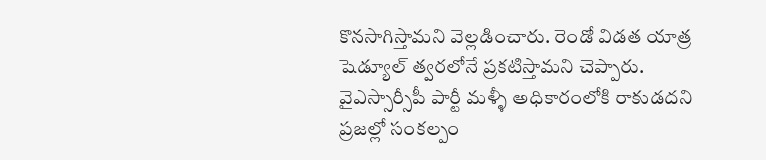కొనసాగిస్తామని వెల్లడించారు. రెండో విడత యాత్ర షెడ్యూల్ త్వరలోనే ప్రకటిస్తామని చెప్పారు. వైఎస్సార్సీపీ పార్టీ మళ్ళీ అధికారంలోకి రాకుడదని ప్రజల్లో సంకల్పం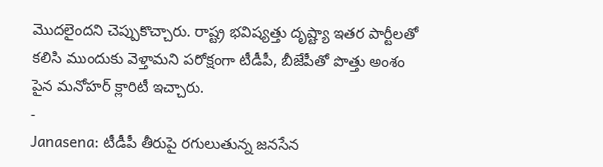మొదలైందని చెప్పుకొచ్చారు. రాష్ట్ర భవిష్యత్తు దృష్ట్యా ఇతర పార్టీలతో కలిసి ముందుకు వెళ్తామని పరోక్షంగా టీడీపీ, బీజేపీతో పొత్తు అంశం పైన మనోహర్ క్లారిటీ ఇచ్చారు.
-
Janasena: టీడీపీ తీరుపై రగులుతున్న జనసేన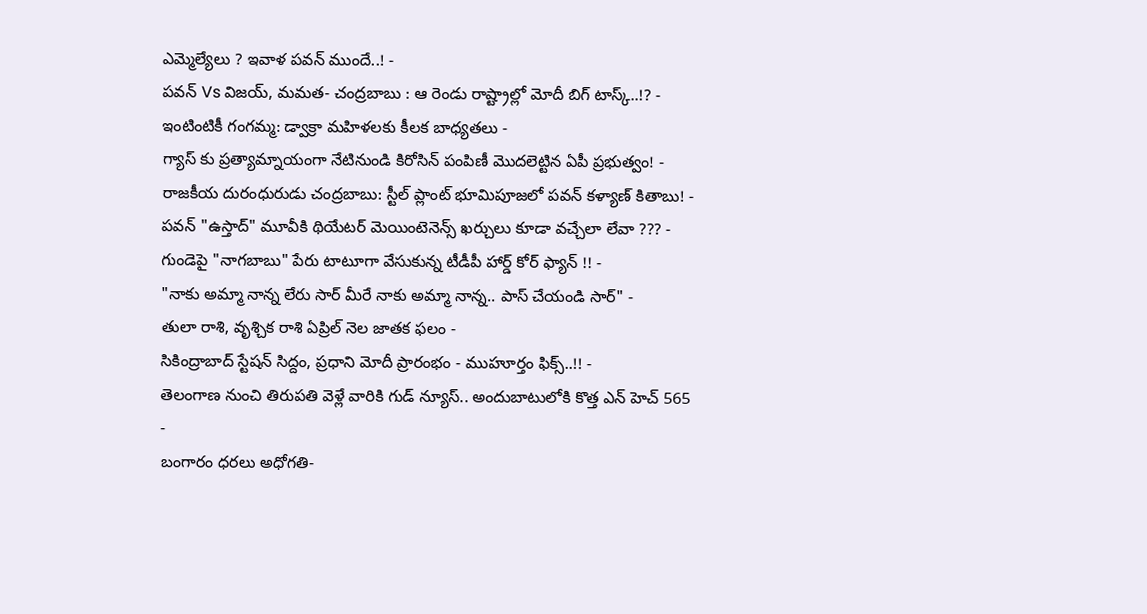ఎమ్మెల్యేలు ? ఇవాళ పవన్ ముందే..! -
పవన్ Vs విజయ్, మమత- చంద్రబాబు : ఆ రెండు రాష్ట్రాల్లో మోదీ బిగ్ టాస్క్..!? -
ఇంటింటికీ గంగమ్మ: డ్వాక్రా మహిళలకు కీలక బాధ్యతలు -
గ్యాస్ కు ప్రత్యామ్నాయంగా నేటినుండి కిరోసిన్ పంపిణీ మొదలెట్టిన ఏపీ ప్రభుత్వం! -
రాజకీయ దురంధురుడు చంద్రబాబు: స్టీల్ ప్లాంట్ భూమిపూజలో పవన్ కళ్యాణ్ కితాబు! -
పవన్ "ఉస్తాద్" మూవీకి థియేటర్ మెయింటెనెన్స్ ఖర్చులు కూడా వచ్చేలా లేవా ??? -
గుండెపై "నాగబాబు" పేరు టాటూగా వేసుకున్న టీడీపీ హార్డ్ కోర్ ఫ్యాన్ !! -
"నాకు అమ్మా నాన్న లేరు సార్ మీరే నాకు అమ్మా నాన్న.. పాస్ చేయండి సార్" -
తులా రాశి, వృశ్చిక రాశి ఏప్రిల్ నెల జాతక ఫలం -
సికింద్రాబాద్ స్టేషన్ సిద్దం, ప్రధాని మోదీ ప్రారంభం - ముహూర్తం ఫిక్స్..!! -
తెలంగాణ నుంచి తిరుపతి వెళ్లే వారికి గుడ్ న్యూస్.. అందుబాటులోకి కొత్త ఎన్ హెచ్ 565 -
బంగారం ధరలు అధోగతి-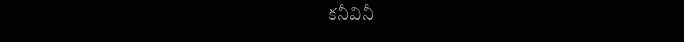కనీవినీ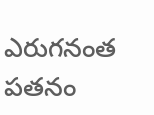ఎరుగనంత పతనం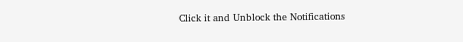Click it and Unblock the Notifications